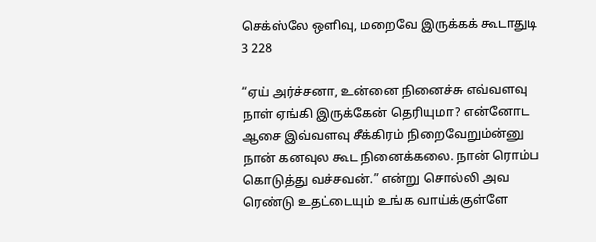செக்ஸ்லே ஒளிவு, மறைவே இருக்கக் கூடாதுடி 3 228

“ஏய் அர்ச்சனா, உன்னை நினைச்சு எவ்வளவு நாள் ஏங்கி இருக்கேன் தெரியுமா? என்னோட ஆசை இவ்வளவு சீக்கிரம் நிறைவேறும்ன்னு நான் கனவுல கூட நினைக்கலை. நான் ரொம்ப கொடுத்து வச்சவன்.” என்று சொல்லி அவ ரெண்டு உதட்டையும் உங்க வாய்க்குள்ளே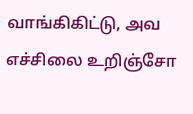வாங்கிகிட்டு, அவ எச்சிலை உறிஞ்சோ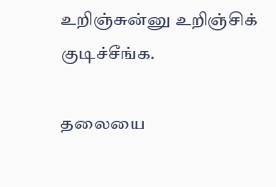உறிஞ்சுன்னு உறிஞ்சிக் குடிச்சீங்க.

தலையை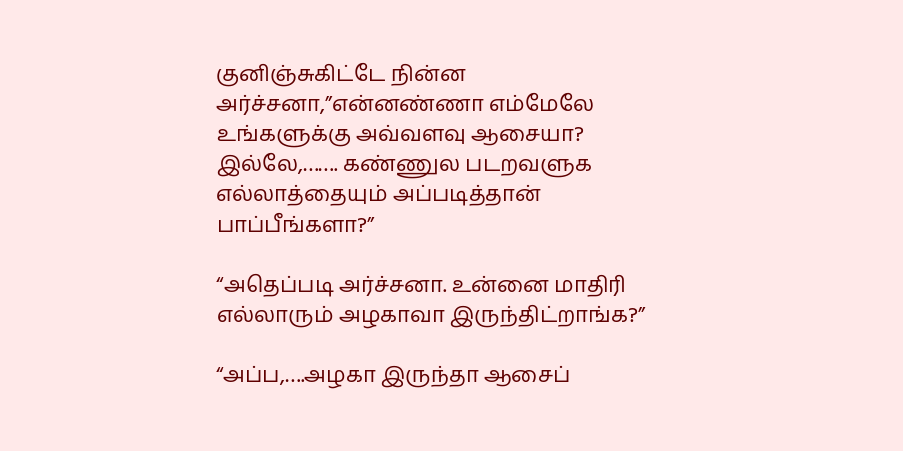குனிஞ்சுகிட்டே நின்ன அர்ச்சனா,”என்னண்ணா எம்மேலே உங்களுக்கு அவ்வளவு ஆசையா? இல்லே,……. கண்ணுல படறவளுக எல்லாத்தையும் அப்படித்தான் பாப்பீங்களா?”

“அதெப்படி அர்ச்சனா. உன்னை மாதிரி எல்லாரும் அழகாவா இருந்திட்றாங்க?”

“அப்ப,….அழகா இருந்தா ஆசைப்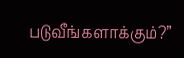படுவீங்களாக்கும்?”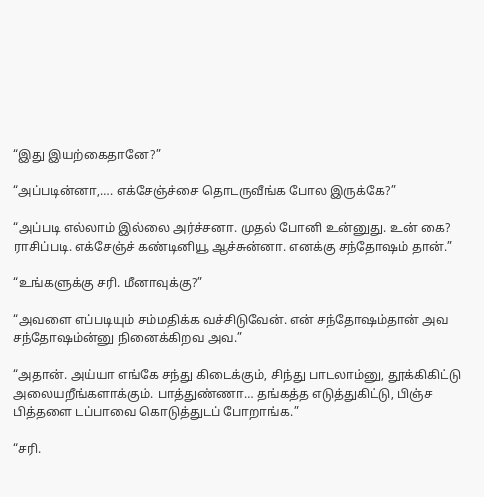“இது இயற்கைதானே?”

“அப்படின்னா,…. எக்சேஞ்ச்சை தொடருவீங்க போல இருக்கே?”

“அப்படி எல்லாம் இல்லை அர்ச்சனா. முதல் போனி உன்னுது. உன் கை? ராசிப்படி. எக்சேஞ்ச் கண்டினியூ ஆச்சுன்னா. எனக்கு சந்தோஷம் தான்.”

“உங்களுக்கு சரி. மீனாவுக்கு?”

“அவளை எப்படியும் சம்மதிக்க வச்சிடுவேன். என் சந்தோஷம்தான் அவ சந்தோஷம்ன்னு நினைக்கிறவ அவ.”

“அதான். அய்யா எங்கே சந்து கிடைக்கும், சிந்து பாடலாம்னு, தூக்கிகிட்டு அலையறீங்களாக்கும். பாத்துண்ணா… தங்கத்த எடுத்துகிட்டு, பிஞ்ச பித்தளை டப்பாவை கொடுத்துடப் போறாங்க.”

“சரி.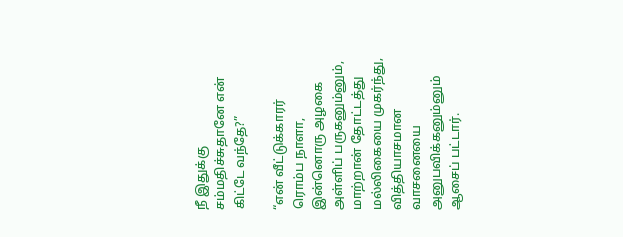நீ இதுக்கு சம்மதிச்சுதானே என் கிட்டே வந்தே?”

“என் வீட்டுக்காரர் ரொம்ப நாளா, இன்னொரு அழகை அள்ளிப் பருகனும்னும், மாற்றான் தோட்டத்து மல்லிகையை முகர்ந்து, வித்தியாசமான வாசனையை அனுபவிக்கனும்னும் ஆசைப் பட்டார்.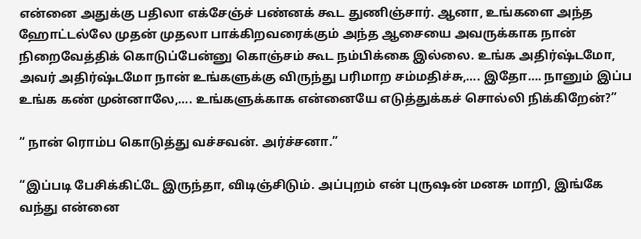என்னை அதுக்கு பதிலா எக்சேஞ்ச் பண்னக் கூட துணிஞ்சார். ஆனா, உங்களை அந்த ஹோட்டல்லே முதன் முதலா பாக்கிறவரைக்கும் அந்த ஆசையை அவருக்காக நான் நிறைவேத்திக் கொடுப்பேன்னு கொஞ்சம் கூட நம்பிக்கை இல்லை. உங்க அதிர்ஷ்டமோ, அவர் அதிர்ஷ்டமோ நான் உங்களுக்கு விருந்து பரிமாற சம்மதிச்சு,…. இதோ…. நானும் இப்ப உங்க கண் முன்னாலே,…. உங்களுக்காக என்னையே எடுத்துக்கச் சொல்லி நிக்கிறேன்?”

“ நான் ரொம்ப கொடுத்து வச்சவன். அர்ச்சனா.”

“இப்படி பேசிக்கிட்டே இருந்தா, விடிஞ்சிடும். அப்புறம் என் புருஷன் மனசு மாறி, இங்கே வந்து என்னை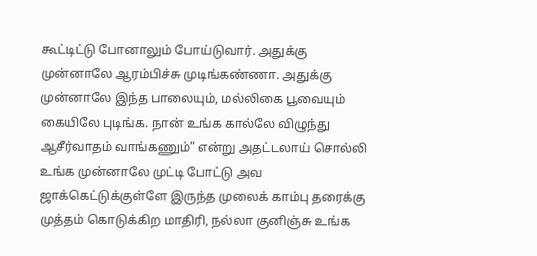கூட்டிட்டு போனாலும் போய்டுவார். அதுக்கு முன்னாலே ஆரம்பிச்சு முடிங்கண்ணா. அதுக்கு முன்னாலே இந்த பாலையும், மல்லிகை பூவையும் கையிலே புடிங்க. நான் உங்க கால்லே விழுந்து ஆசீர்வாதம் வாங்கணும்” என்று அதட்டலாய் சொல்லி உங்க முன்னாலே முட்டி போட்டு அவ ஜாக்கெட்டுக்குள்ளே இருந்த முலைக் காம்பு தரைக்கு முத்தம் கொடுக்கிற மாதிரி, நல்லா குனிஞ்சு உங்க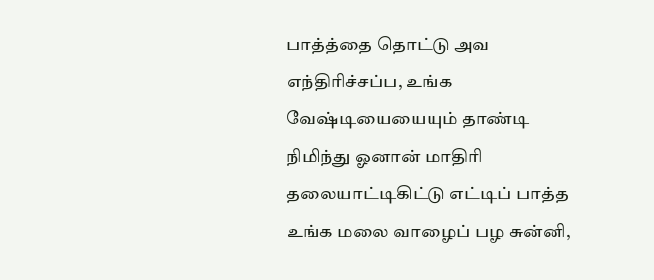பாத்த்தை தொட்டு அவ எந்திரிச்சப்ப, உங்க வேஷ்டியையையும் தாண்டி நிமிந்து ஓனான் மாதிரி தலையாட்டிகிட்டு எட்டிப் பாத்த உங்க மலை வாழைப் பழ சுன்னி,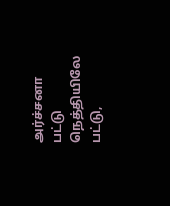அர்ச்சனா பட்டு நெத்தியிலே பட்டு,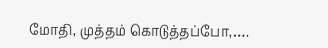மோதி, முத்தம் கொடுத்தப்போ,….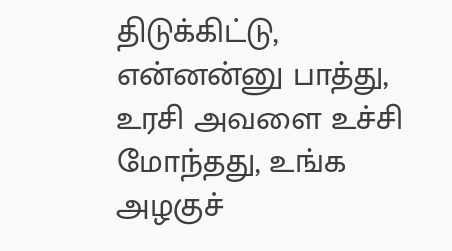திடுக்கிட்டு, என்னன்னு பாத்து, உரசி அவளை உச்சி மோந்தது, உங்க அழகுச்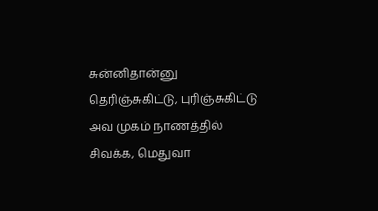சுன்னிதான்னு தெரிஞ்சுகிட்டு, புரிஞ்சுகிட்டு அவ முகம் நாணத்தில் சிவக்க, மெதுவா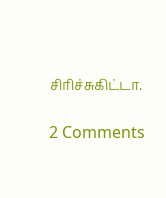சிரிச்சுகிட்டா.

2 Comments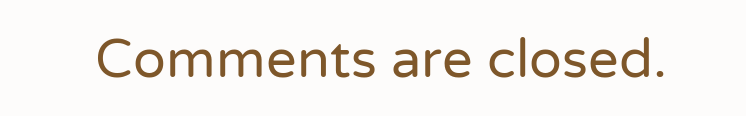Comments are closed.